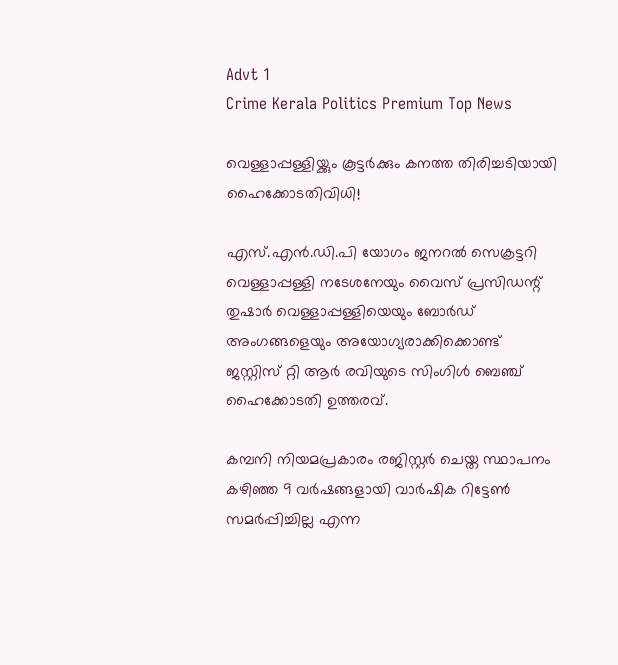Advt 1
Crime Kerala Politics Premium Top News

വെള്ളാപ്പള്ളിയ്ക്കും കൂട്ടർക്കും കനത്ത തിരിച്ചടിയായി ഹൈക്കോടതിവിധി!

എസ്.എൻ.ഡി.പി യോഗം ജനറൽ സെക്രട്ടറി വെള്ളാപ്പള്ളി നടേശനേയും വൈസ് പ്രസിഡന്റ് തുഷാർ വെള്ളാപ്പള്ളിയെയും ബോർഡ് അംഗങ്ങളെയും അയോഗ്യരാക്കിക്കൊണ്ട് ജസ്റ്റിസ് റ്റി ആർ രവിയുടെ സിംഗിൾ ബെഞ്ച് ഹൈക്കോടതി ഉത്തരവ്.

കമ്പനി നിയമപ്രകാരം രജിസ്റ്റർ ചെയ്ത സ്ഥാപനം കഴിഞ്ഞ 9 വർഷങ്ങളായി വാർഷിക റിട്ടേൺ സമർപ്പിച്ചില്ല എന്ന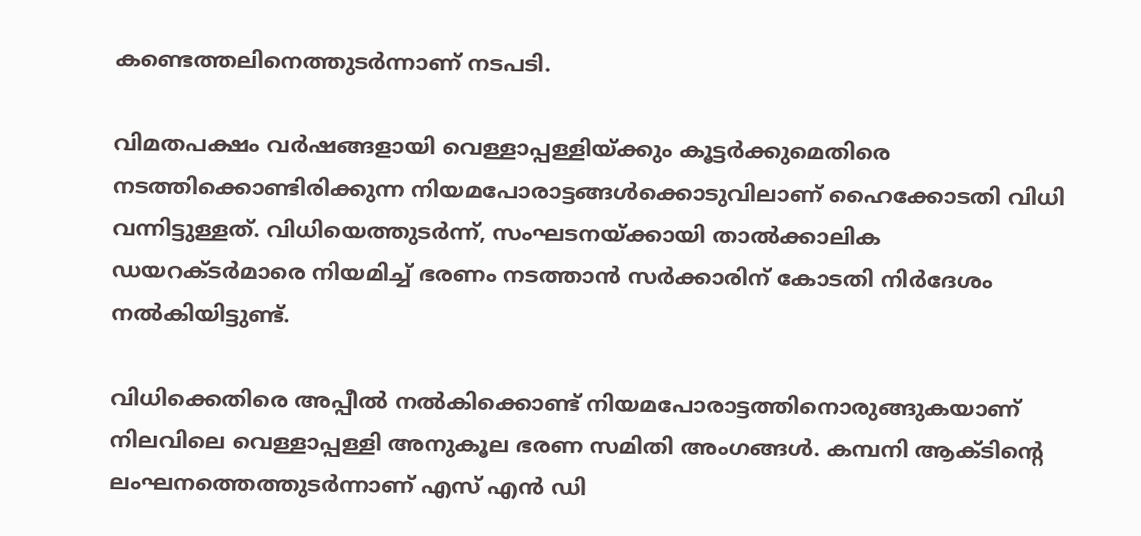കണ്ടെത്തലിനെത്തുടർന്നാണ് നടപടി.

വിമതപക്ഷം വർഷങ്ങളായി വെള്ളാപ്പള്ളിയ്ക്കും കൂട്ടർക്കുമെതിരെ നടത്തിക്കൊണ്ടിരിക്കുന്ന നിയമപോരാട്ടങ്ങൾക്കൊടുവിലാണ് ഹൈക്കോടതി വിധി വന്നിട്ടുള്ളത്. വിധിയെത്തുടർന്ന്, സംഘടനയ്ക്കായി താൽക്കാലിക ഡയറക്ടർമാരെ നിയമിച്ച് ഭരണം നടത്താൻ സർക്കാരിന് കോടതി നിർദേശം നൽകിയിട്ടുണ്ട്.

വിധിക്കെതിരെ അപ്പീൽ നൽകിക്കൊണ്ട് നിയമപോരാട്ടത്തിനൊരുങ്ങുകയാണ് നിലവിലെ വെള്ളാപ്പള്ളി അനുകൂല ഭരണ സമിതി അംഗങ്ങൾ. കമ്പനി ആക്ടിന്റെ ലംഘനത്തെത്തുടർന്നാണ് എസ് എൻ ഡി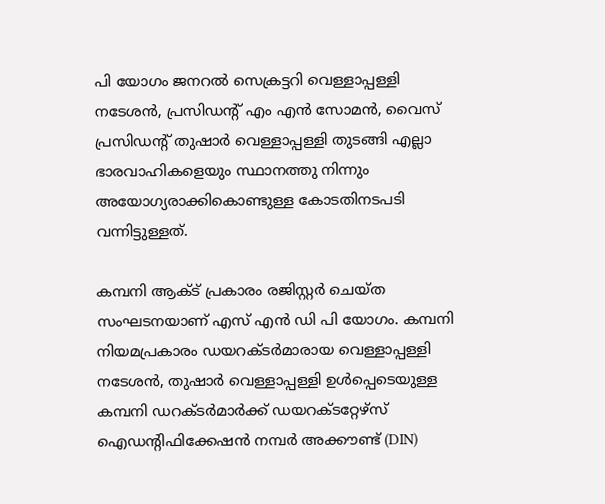പി യോഗം ജനറൽ സെക്രട്ടറി വെള്ളാപ്പള്ളി നടേശൻ, പ്രസിഡന്റ് എം എൻ സോമൻ, വൈസ് പ്രസിഡന്റ് തുഷാർ വെള്ളാപ്പള്ളി തുടങ്ങി എല്ലാ ഭാരവാഹികളെയും സ്ഥാനത്തു നിന്നും അയോഗ്യരാക്കികൊണ്ടുള്ള കോടതിനടപടി വന്നിട്ടുള്ളത്.

കമ്പനി ആക്ട് പ്രകാരം രജിസ്റ്റർ ചെയ്ത സംഘടനയാണ് എസ് എൻ ഡി പി യോഗം. കമ്പനി നിയമപ്രകാരം ഡയറക്ടർമാരായ വെള്ളാപ്പള്ളി നടേശൻ, തുഷാർ വെള്ളാപ്പള്ളി ഉൾപ്പെടെയുള്ള കമ്പനി ഡറക്ടർമാർക്ക് ഡയറക്ടറ്റേഴ്‌സ് ഐഡന്റിഫിക്കേഷൻ നമ്പർ അക്കൗണ്ട് (DIN)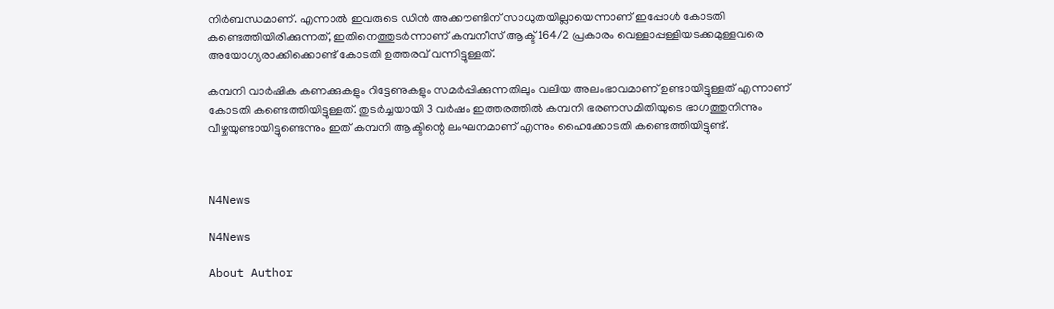നിർബന്ധമാണ്. എന്നാൽ ഇവരുടെ ഡിൻ അക്കൗണ്ടിന് സാധുതയില്ലായെന്നാണ് ഇപ്പോൾ കോടതി കണ്ടെത്തിയിരിക്കുന്നത്, ഇതിനെത്തുടർന്നാണ് കമ്പനീസ് ആക്ട് 164/2 പ്രകാരം വെള്ളാപ്പള്ളിയടക്കമുള്ളവരെ അയോഗ്യരാക്കിക്കൊണ്ട് കോടതി ഉത്തരവ് വന്നിട്ടുള്ളത്.

കമ്പനി വാർഷിക കണക്കുകളും റിട്ടേണുകളും സമർപ്പിക്കുന്നതിലും വലിയ അലംഭാവമാണ് ഉണ്ടായിട്ടുള്ളത് എന്നാണ് കോടതി കണ്ടെത്തിയിട്ടുള്ളത്. തുടർച്ചയായി 3 വർഷം ഇത്തരത്തിൽ കമ്പനി ഭരണസമിതിയുടെ ഭാഗത്തുനിന്നും വീഴ്ചയുണ്ടായിട്ടുണ്ടെന്നും ഇത് കമ്പനി ആക്ടിന്റെ ലംഘനമാണ് എന്നും ഹൈക്കോടതി കണ്ടെത്തിയിട്ടുണ്ട്.



N4News

N4News

About Author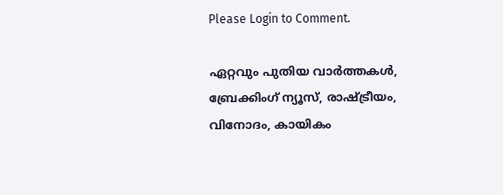Please Login to Comment.

ഏറ്റവും പുതിയ വാർത്തകൾ, ബ്രേക്കിംഗ് ന്യൂസ്, രാഷ്ട്രീയം, വിനോദം, കായികം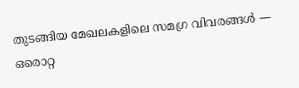തുടങ്ങിയ മേഖലകളിലെ സമഗ്ര വിവരങ്ങൾ — ഒരൊറ്റ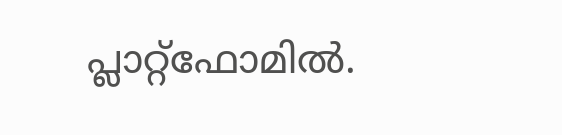പ്ലാറ്റ്‌ഫോമിൽ.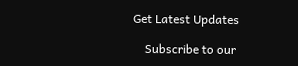Get Latest Updates

    Subscribe to our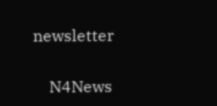newsletter

    N4News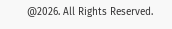@2026. All Rights Reserved.